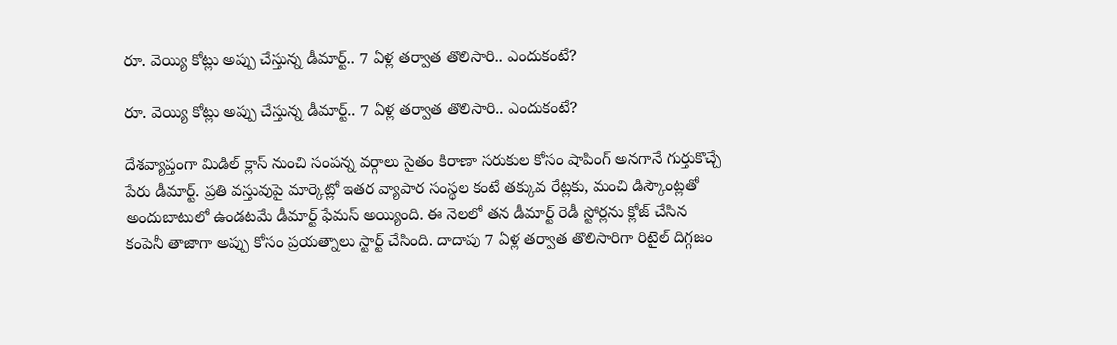రూ. వెయ్యి కోట్లు అప్పు చేస్తున్న డీమార్ట్.. 7 ఏళ్ల తర్వాత తొలిసారి.. ఎందుకంటే?

రూ. వెయ్యి కోట్లు అప్పు చేస్తున్న డీమార్ట్.. 7 ఏళ్ల తర్వాత తొలిసారి.. ఎందుకంటే?

దేశవ్యాప్తంగా మిడిల్ క్లాస్ నుంచి సంపన్న వర్గాలు సైతం కిరాణా సరుకుల కోసం షాపింగ్ అనగానే గుర్తుకొచ్చే పేరు డీమార్ట్. ప్రతి వస్తువుపై మార్కెట్లో ఇతర వ్యాపార సంస్థల కంటే తక్కువ రేట్లకు, మంచి డిస్కౌంట్లతో అందుబాటులో ఉండటమే డీమార్ట్ ఫేమస్ అయ్యింది. ఈ నెలలో తన డీమార్ట్ రెడీ స్టోర్లను క్లోజ్ చేసిన కంపెనీ తాజాగా అప్పు కోసం ప్రయత్నాలు స్టార్ట్ చేసింది. దాదాపు 7 ఏళ్ల తర్వాత తొలిసారిగా రిటైల్ దిగ్గజం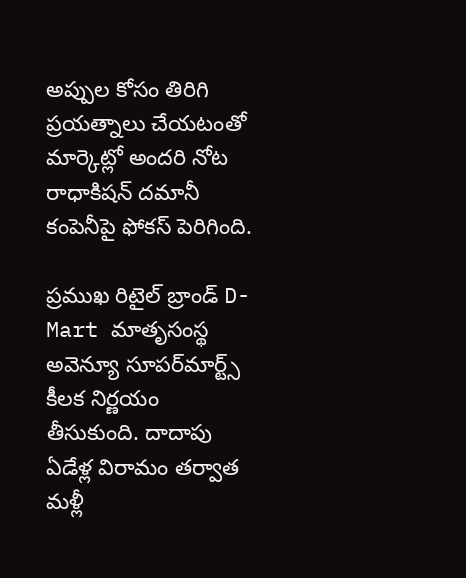అప్పుల కోసం తిరిగి ప్రయత్నాలు చేయటంతో మార్కెట్లో అందరి నోట రాధాకిషన్ దమానీ కంపెనీపై ఫోకస్ పెరిగింది.

ప్రముఖ రిటైల్ బ్రాండ్ D-Mart మాతృసంస్థ అవెన్యూ సూపర్‌మార్ట్స్ కీలక నిర్ణయం తీసుకుంది. దాదాపు ఏడేళ్ల విరామం తర్వాత మళ్లీ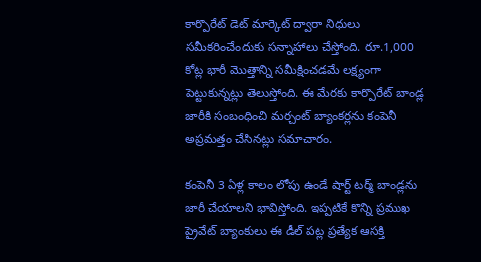కార్పొరేట్ డెట్ మార్కెట్ ద్వారా నిధులు సమీకరించేందుకు సన్నాహాలు చేస్తోంది. రూ.1,000 కోట్ల భారీ మొత్తాన్ని సమీక్షించడమే లక్ష్యంగా పెట్టుకున్నట్లు తెలుస్తోంది. ఈ మేరకు కార్పొరేట్ బాండ్ల జారీకి సంబంధించి మర్చంట్ బ్యాంకర్లను కంపెనీ అప్రమత్తం చేసినట్లు సమాచారం.

కంపెనీ 3 ఏళ్ల కాలం లోపు ఉండే షార్ట్ టర్మ్ బాండ్లను జారీ చేయాలని భావిస్తోంది. ఇప్పటికే కొన్ని ప్రముఖ ప్రైవేట్ బ్యాంకులు ఈ డీల్ పట్ల ప్రత్యేక ఆసక్తి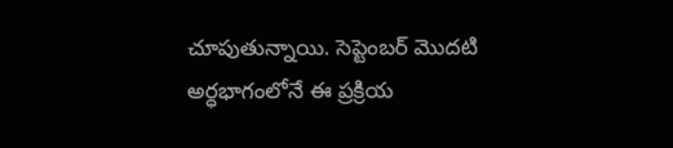చూపుతున్నాయి. సెప్టెంబర్ మొదటి అర్ధభాగంలోనే ఈ ప్రక్రియ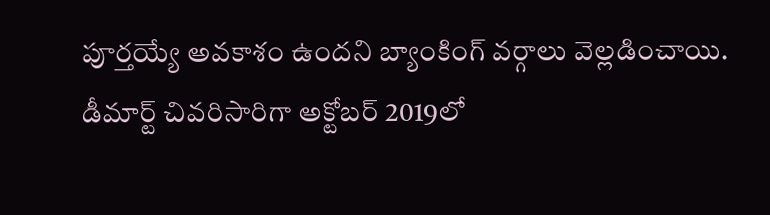పూర్తయ్యే అవకాశం ఉందని బ్యాంకింగ్ వర్గాలు వెల్లడించాయి. డీమార్ట్ చివరిసారిగా అక్టోబర్ 2019లో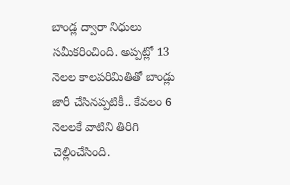బాండ్ల ద్వారా నిధులు సమీకరించింది. అప్పట్లో 13 నెలల కాలపరిమితితో బాండ్లు జారీ చేసినప్పటికీ.. కేవలం 6 నెలలకే వాటిని తిరిగి చెల్లించేసింది.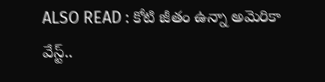ALSO READ : కోటి జీతం ఉన్నా అమెరికా వేస్ట్..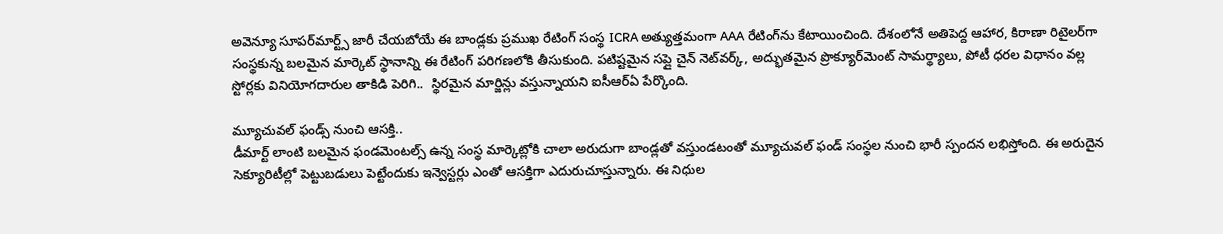అవెన్యూ సూపర్‌మార్ట్స్ జారీ చేయబోయే ఈ బాండ్లకు ప్రముఖ రేటింగ్ సంస్థ ICRA అత్యుత్తమంగా AAA రేటింగ్‌ను కేటాయించింది. దేశంలోనే అతిపెద్ద ఆహార, కిరాణా రిటైలర్‌గా సంస్థకున్న బలమైన మార్కెట్ స్థానాన్ని ఈ రేటింగ్ పరిగణలోకి తీసుకుంది. పటిష్టమైన సప్లై చైన్ నెట్‌వర్క్, అద్భుతమైన ప్రొక్యూర్‌మెంట్ సామర్థ్యాలు, పోటీ ధరల విధానం వల్ల స్టోర్లకు వినియోగదారుల తాకిడి పెరిగి..  స్థిరమైన మార్జిన్లు వస్తున్నాయని ఐసీఆర్‌ఏ పేర్కొంది.

మ్యూచువల్ ఫండ్స్ నుంచి ఆసక్తి..
డీమార్ట్ లాంటి బలమైన ఫండమెంటల్స్ ఉన్న సంస్థ మార్కెట్లోకి చాలా అరుదుగా బాండ్లతో వస్తుండటంతో మ్యూచువల్ ఫండ్ సంస్థల నుంచి భారీ స్పందన లభిస్తోంది. ఈ అరుదైన సెక్యూరిటీల్లో పెట్టుబడులు పెట్టేందుకు ఇన్వెస్టర్లు ఎంతో ఆసక్తిగా ఎదురుచూస్తున్నారు. ఈ నిధుల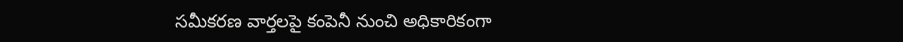సమీకరణ వార్తలపై కంపెనీ నుంచి అధికారికంగా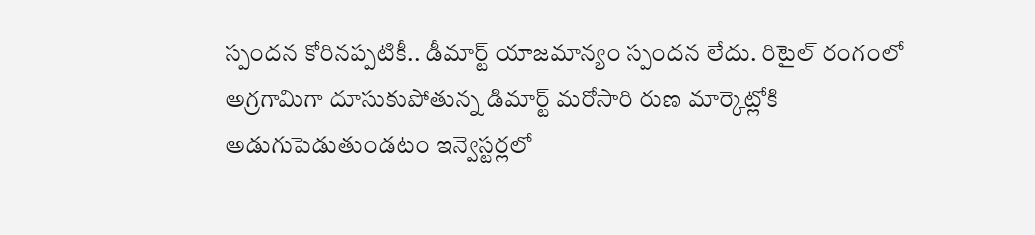స్పందన కోరినప్పటికీ.. డీమార్ట్ యాజమాన్యం స్పందన లేదు. రిటైల్ రంగంలో అగ్రగామిగా దూసుకుపోతున్న డిమార్ట్ మరోసారి రుణ మార్కెట్లోకి అడుగుపెడుతుండటం ఇన్వెస్టర్లలో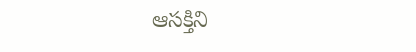ఆసక్తిని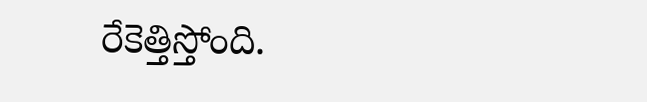రేకెత్తిస్తోంది.